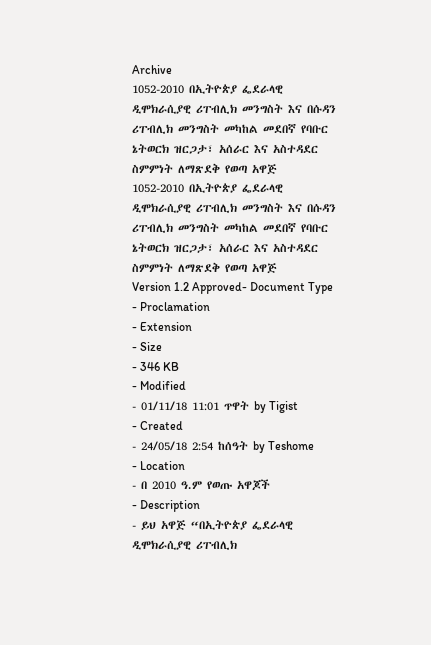Archive
1052-2010 በኢትዮጵያ ፌደራላዊ ዲሞክራሲያዊ ሪፐብሊክ መንግስት እና በሱዳን ሪፐብሊክ መንግስት መካከል መደበኛ የባቡር ኔትወርክ ዝርጋታ፣ አሰራር እና አስተዳደር ስምምነት ለማጽደቅ የወጣ አዋጅ
1052-2010 በኢትዮጵያ ፌደራላዊ ዲሞክራሲያዊ ሪፐብሊክ መንግስት እና በሱዳን ሪፐብሊክ መንግስት መካከል መደበኛ የባቡር ኔትወርክ ዝርጋታ፣ አሰራር እና አስተዳደር ስምምነት ለማጽደቅ የወጣ አዋጅ
Version 1.2 Approved- Document Type
- Proclamation
- Extension
- Size
- 346 KB
- Modified
- 01/11/18 11:01 ጥዋት by Tigist
- Created
- 24/05/18 2:54 ከሰዓት by Teshome
- Location
- በ 2010 ዓ.ም የወጡ አዋጆች
- Description
- ይህ አዋጅ “በኢትዮጵያ ፌደራላዊ ዲሞክራሲያዊ ሪፐብሊክ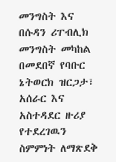መንግስት እና በሱዳን ሪፐብሊክ መንግስት መካከል በመደበኛ የባቡር ኔትወርክ ዝርጋታ፣ አሰራር እና አስተዳደር ዙሪያ የተደረገዉን ስምምነት ለማጽደቅ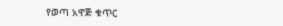የወጣ አዋጅ ቁጥር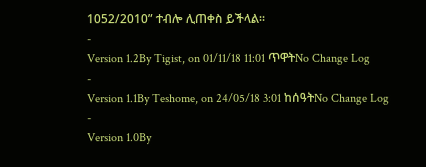1052/2010” ተብሎ ሊጠቀስ ይችላል።
-
Version 1.2By Tigist, on 01/11/18 11:01 ጥዋትNo Change Log
-
Version 1.1By Teshome, on 24/05/18 3:01 ከሰዓትNo Change Log
-
Version 1.0By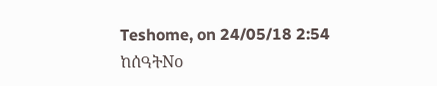Teshome, on 24/05/18 2:54 ከሰዓትNo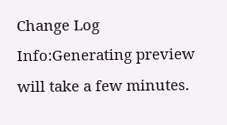Change Log
Info:Generating preview will take a few minutes.